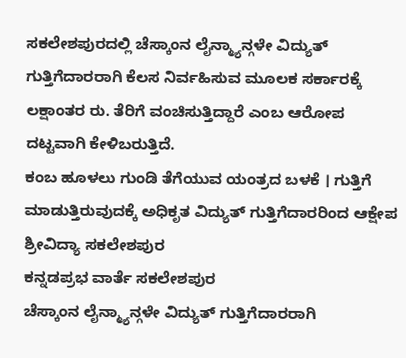ಸಕಲೇಶಪುರದಲ್ಲಿ ಚೆಸ್ಕಾಂನ ಲೈನ್ಮ್ಯಾನ್ಗಳೇ ವಿದ್ಯುತ್ ಗುತ್ತಿಗೆದಾರರಾಗಿ ಕೆಲಸ ನಿರ್ವಹಿಸುವ ಮೂಲಕ ಸರ್ಕಾರಕ್ಕೆ ಲಕ್ಷಾಂತರ ರು. ತೆರಿಗೆ ವಂಚಿಸುತ್ತಿದ್ದಾರೆ ಎಂಬ ಆರೋಪ ದಟ್ಟವಾಗಿ ಕೇಳಿಬರುತ್ತಿದೆ.
ಕಂಬ ಹೂಳಲು ಗುಂಡಿ ತೆಗೆಯುವ ಯಂತ್ರದ ಬಳಕೆ । ಗುತ್ತಿಗೆ ಮಾಡುತ್ತಿರುವುದಕ್ಕೆ ಅಧಿಕೃತ ವಿದ್ಯುತ್ ಗುತ್ತಿಗೆದಾರರಿಂದ ಆಕ್ಷೇಪ
ಶ್ರೀವಿದ್ಯಾ ಸಕಲೇಶಪುರ
ಕನ್ನಡಪ್ರಭ ವಾರ್ತೆ ಸಕಲೇಶಪುರ
ಚೆಸ್ಕಾಂನ ಲೈನ್ಮ್ಯಾನ್ಗಳೇ ವಿದ್ಯುತ್ ಗುತ್ತಿಗೆದಾರರಾಗಿ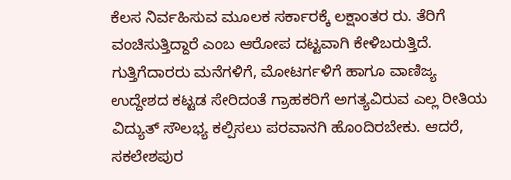ಕೆಲಸ ನಿರ್ವಹಿಸುವ ಮೂಲಕ ಸರ್ಕಾರಕ್ಕೆ ಲಕ್ಷಾಂತರ ರು. ತೆರಿಗೆ ವಂಚಿಸುತ್ತಿದ್ದಾರೆ ಎಂಬ ಆರೋಪ ದಟ್ಟವಾಗಿ ಕೇಳಿಬರುತ್ತಿದೆ.
ಗುತ್ತಿಗೆದಾರರು ಮನೆಗಳಿಗೆ, ಮೋಟರ್ಗಳಿಗೆ ಹಾಗೂ ವಾಣಿಜ್ಯ ಉದ್ದೇಶದ ಕಟ್ಟಡ ಸೇರಿದಂತೆ ಗ್ರಾಹಕರಿಗೆ ಅಗತ್ಯವಿರುವ ಎಲ್ಲ ರೀತಿಯ ವಿದ್ಯುತ್ ಸೌಲಭ್ಯ ಕಲ್ಪಿಸಲು ಪರವಾನಗಿ ಹೊಂದಿರಬೇಕು. ಆದರೆ, ಸಕಲೇಶಪುರ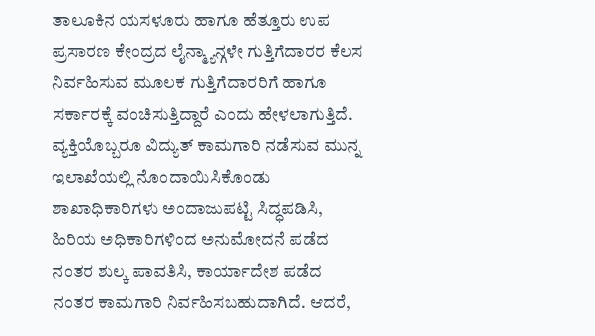ತಾಲೂಕಿನ ಯಸಳೂರು ಹಾಗೂ ಹೆತ್ತೂರು ಉಪ ಪ್ರಸಾರಣ ಕೇಂದ್ರದ ಲೈನ್ಮ್ಯಾನ್ಗಳೇ ಗುತ್ತಿಗೆದಾರರ ಕೆಲಸ ನಿರ್ವಹಿಸುವ ಮೂಲಕ ಗುತ್ತಿಗೆದಾರರಿಗೆ ಹಾಗೂ ಸರ್ಕಾರಕ್ಕೆ ವಂಚಿಸುತ್ತಿದ್ದಾರೆ ಎಂದು ಹೇಳಲಾಗುತ್ತಿದೆ.
ವ್ಯಕ್ತಿಯೊಬ್ಬರೂ ವಿದ್ಯುತ್ ಕಾಮಗಾರಿ ನಡೆಸುವ ಮುನ್ನ ಇಲಾಖೆಯಲ್ಲಿ ನೊಂದಾಯಿಸಿಕೊಂಡು ಶಾಖಾಧಿಕಾರಿಗಳು ಅಂದಾಜುಪಟ್ಟಿ ಸಿದ್ಧಪಡಿಸಿ, ಹಿರಿಯ ಅಧಿಕಾರಿಗಳಿಂದ ಅನುಮೋದನೆ ಪಡೆದ ನಂತರ ಶುಲ್ಕ ಪಾವತಿಸಿ, ಕಾರ್ಯಾದೇಶ ಪಡೆದ ನಂತರ ಕಾಮಗಾರಿ ನಿರ್ವಹಿಸಬಹುದಾಗಿದೆ. ಆದರೆ,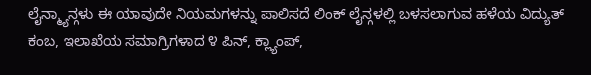ಲೈನ್ಮ್ಯಾನ್ಗಳು ಈ ಯಾವುದೇ ನಿಯಮಗಳನ್ನು ಪಾಲಿಸದೆ ಲಿಂಕ್ ಲೈನ್ಗಳಲ್ಲಿ ಬಳಸಲಾಗುವ ಹಳೆಯ ವಿದ್ಯುತ್ ಕಂಬ, ಇಲಾಖೆಯ ಸಮಾಗ್ರಿಗಳಾದ ೪ ಪಿನ್, ಕ್ಲ್ಯಾಂಪ್,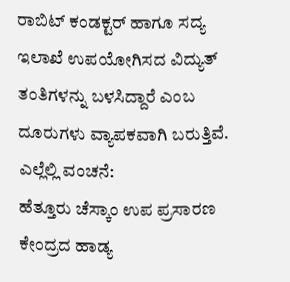ರಾಬಿಟ್ ಕಂಡಕ್ಟರ್ ಹಾಗೂ ಸದ್ಯ ಇಲಾಖೆ ಉಪಯೋಗಿಸದ ವಿದ್ಯುತ್ ತಂತಿಗಳನ್ನು ಬಳಸಿದ್ದಾರೆ ಎಂಬ ದೂರುಗಳು ವ್ಯಾಪಕವಾಗಿ ಬರುತ್ತಿವೆ.
ಎಲ್ಲೆಲ್ಲಿ ವಂಚನೆ:
ಹೆತ್ತೂರು ಚೆಸ್ಕಾಂ ಉಪ ಪ್ರಸಾರಣ ಕೇಂದ್ರದ ಹಾಡ್ಯ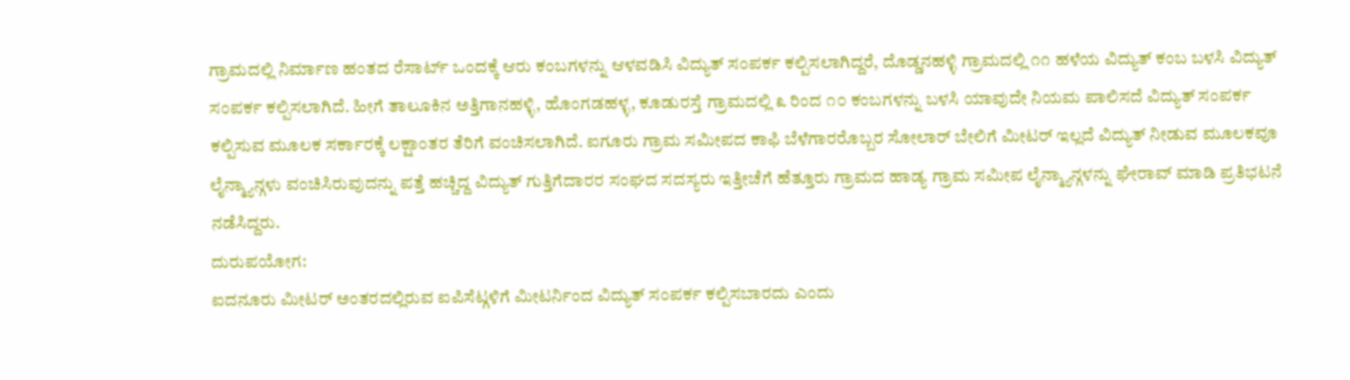ಗ್ರಾಮದಲ್ಲಿ ನಿರ್ಮಾಣ ಹಂತದ ರೆಸಾರ್ಟ್ ಒಂದಕ್ಕೆ ಆರು ಕಂಬಗಳನ್ನು ಆಳವಡಿಸಿ ವಿದ್ಯುತ್ ಸಂಪರ್ಕ ಕಲ್ಪಿಸಲಾಗಿದ್ದರೆ, ದೊಡ್ಡನಹಳ್ಳಿ ಗ್ರಾಮದಲ್ಲಿ ೧೧ ಹಳೆಯ ವಿದ್ಯುತ್ ಕಂಬ ಬಳಸಿ ವಿದ್ಯುತ್ ಸಂಪರ್ಕ ಕಲ್ಪಿಸಲಾಗಿದೆ. ಹೀಗೆ ತಾಲೂಕಿನ ಅತ್ತಿಗಾನಹಳ್ಳಿ, ಹೊಂಗಡಹಳ್ಳ, ಕೂಡುರಸ್ತೆ ಗ್ರಾಮದಲ್ಲಿ ೩ ರಿಂದ ೧೦ ಕಂಬಗಳನ್ನು ಬಳಸಿ ಯಾವುದೇ ನಿಯಮ ಪಾಲಿಸದೆ ವಿದ್ಯುತ್ ಸಂಪರ್ಕ ಕಲ್ಪಿಸುವ ಮೂಲಕ ಸರ್ಕಾರಕ್ಕೆ ಲಕ್ಷಾಂತರ ತೆರಿಗೆ ವಂಚಿಸಲಾಗಿದೆ. ಐಗೂರು ಗ್ರಾಮ ಸಮೀಪದ ಕಾಫಿ ಬೆಳೆಗಾರರೊಬ್ಬರ ಸೋಲಾರ್ ಬೇಲಿಗೆ ಮೀಟರ್ ಇಲ್ಲದೆ ವಿದ್ಯುತ್ ನೀಡುವ ಮೂಲಕವೂ ಲೈನ್ಮ್ಯಾನ್ಗಳು ವಂಚಿಸಿರುವುದನ್ನು ಪತ್ತೆ ಹಚ್ಚಿದ್ದ ವಿದ್ಯುತ್ ಗುತ್ತಿಗೆದಾರರ ಸಂಘದ ಸದಸ್ಯರು ಇತ್ತೀಚೆಗೆ ಹೆತ್ತೂರು ಗ್ರಾಮದ ಹಾಡ್ಯ ಗ್ರಾಮ ಸಮೀಪ ಲೈನ್ಮ್ಯಾನ್ಗಳನ್ನು ಘೇರಾವ್ ಮಾಡಿ ಪ್ರತಿಭಟನೆ ನಡೆಸಿದ್ದರು.
ದುರುಪಯೋಗ:
ಐದನೂರು ಮೀಟರ್ ಅಂತರದಲ್ಲಿರುವ ಐಪಿಸೆಟ್ಗಳಿಗೆ ಮೀಟರ್ನಿಂದ ವಿದ್ಯುತ್ ಸಂಪರ್ಕ ಕಲ್ಪಿಸಬಾರದು ಎಂದು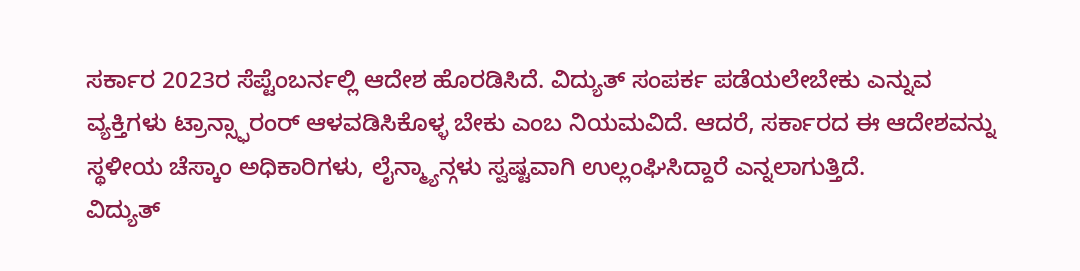ಸರ್ಕಾರ 2023ರ ಸೆಪ್ಟೆಂಬರ್ನಲ್ಲಿ ಆದೇಶ ಹೊರಡಿಸಿದೆ. ವಿದ್ಯುತ್ ಸಂಪರ್ಕ ಪಡೆಯಲೇಬೇಕು ಎನ್ನುವ ವ್ಯಕ್ತಿಗಳು ಟ್ರಾನ್ಸ್ಫಾರಂರ್ ಆಳವಡಿಸಿಕೊಳ್ಳ ಬೇಕು ಎಂಬ ನಿಯಮವಿದೆ. ಆದರೆ, ಸರ್ಕಾರದ ಈ ಆದೇಶವನ್ನು ಸ್ಥಳೀಯ ಚೆಸ್ಕಾಂ ಅಧಿಕಾರಿಗಳು, ಲೈನ್ಮ್ಯಾನ್ಗಳು ಸ್ವಷ್ಟವಾಗಿ ಉಲ್ಲಂಘಿಸಿದ್ದಾರೆ ಎನ್ನಲಾಗುತ್ತಿದೆ.
ವಿದ್ಯುತ್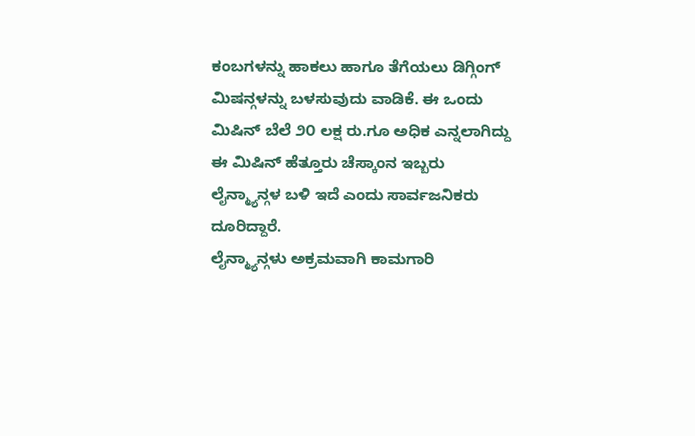ಕಂಬಗಳನ್ನು ಹಾಕಲು ಹಾಗೂ ತೆಗೆಯಲು ಡಿಗ್ಗಿಂಗ್ ಮಿಷನ್ಗಳನ್ನು ಬಳಸುವುದು ವಾಡಿಕೆ. ಈ ಒಂದು ಮಿಷಿನ್ ಬೆಲೆ ೨೦ ಲಕ್ಷ ರು.ಗೂ ಅಧಿಕ ಎನ್ನಲಾಗಿದ್ದು ಈ ಮಿಷಿನ್ ಹೆತ್ತೂರು ಚೆಸ್ಕಾಂನ ಇಬ್ಬರು ಲೈನ್ಮ್ಯಾನ್ಗಳ ಬಳಿ ಇದೆ ಎಂದು ಸಾರ್ವಜನಿಕರು ದೂರಿದ್ದಾರೆ.
ಲೈನ್ಮ್ಯಾನ್ಗಳು ಅಕ್ರಮವಾಗಿ ಕಾಮಗಾರಿ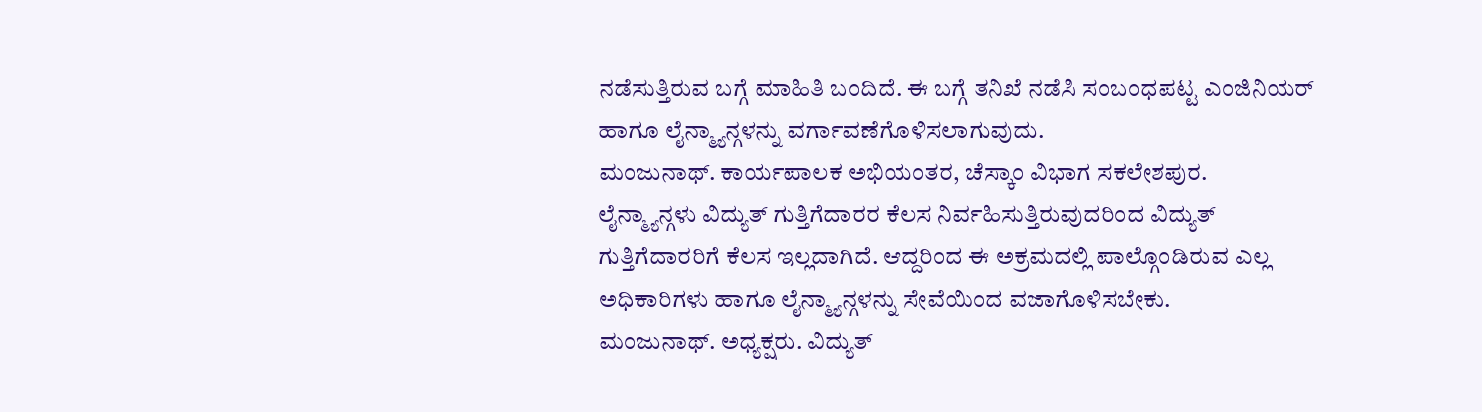ನಡೆಸುತ್ತಿರುವ ಬಗ್ಗೆ ಮಾಹಿತಿ ಬಂದಿದೆ. ಈ ಬಗ್ಗೆ ತನಿಖೆ ನಡೆಸಿ ಸಂಬಂಧಪಟ್ಟ ಎಂಜಿನಿಯರ್ ಹಾಗೂ ಲೈನ್ಮ್ಯಾನ್ಗಳನ್ನು ವರ್ಗಾವಣೆಗೊಳಿಸಲಾಗುವುದು.
ಮಂಜುನಾಥ್. ಕಾರ್ಯಪಾಲಕ ಅಭಿಯಂತರ, ಚೆಸ್ಕಾಂ ವಿಭಾಗ ಸಕಲೇಶಪುರ.
ಲೈನ್ಮ್ಯಾನ್ಗಳು ವಿದ್ಯುತ್ ಗುತ್ತಿಗೆದಾರರ ಕೆಲಸ ನಿರ್ವಹಿಸುತ್ತಿರುವುದರಿಂದ ವಿದ್ಯುತ್ ಗುತ್ತಿಗೆದಾರರಿಗೆ ಕೆಲಸ ಇಲ್ಲದಾಗಿದೆ. ಆದ್ದರಿಂದ ಈ ಅಕ್ರಮದಲ್ಲಿ ಪಾಲ್ಗೊಂಡಿರುವ ಎಲ್ಲ ಅಧಿಕಾರಿಗಳು ಹಾಗೂ ಲೈನ್ಮ್ಯಾನ್ಗಳನ್ನು ಸೇವೆಯಿಂದ ವಜಾಗೊಳಿಸಬೇಕು.
ಮಂಜುನಾಥ್. ಅಧ್ಯಕ್ಷರು. ವಿದ್ಯುತ್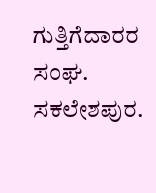ಗುತ್ತಿಗೆದಾರರ ಸಂಘ. ಸಕಲೇಶಪುರ.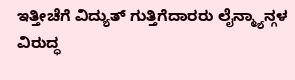ಇತ್ತೀಚೆಗೆ ವಿದ್ಯುತ್ ಗುತ್ತಿಗೆದಾರರು ಲೈನ್ಮ್ಯಾನ್ಗಳ ವಿರುದ್ಧ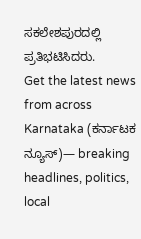ಸಕಲೇಶಪುರದಲ್ಲಿ ಪ್ರತಿಭಟಿಸಿದರು.
Get the latest news from across Karnataka (ಕರ್ನಾಟಕ ನ್ಯೂಸ್)— breaking headlines, politics, local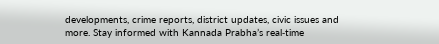developments, crime reports, district updates, civic issues and more. Stay informed with Kannada Prabha’s real‑time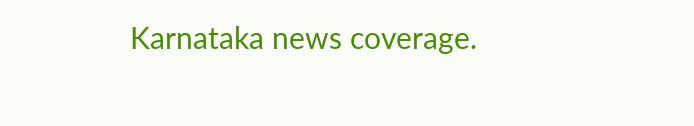Karnataka news coverage.